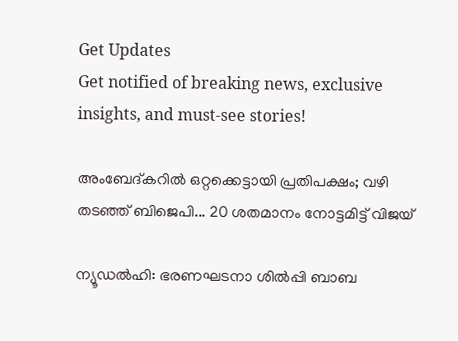Get Updates
Get notified of breaking news, exclusive insights, and must-see stories!

അംബേദ്കറില്‍ ഒറ്റക്കെട്ടായി പ്രതിപക്ഷം; വഴി തടഞ്ഞ് ബിജെപി... 20 ശതമാനം നോട്ടമിട്ട് വിജയ്

ന്യൂഡല്‍ഹി: ഭരണഘടനാ ശില്‍പ്പി ബാബ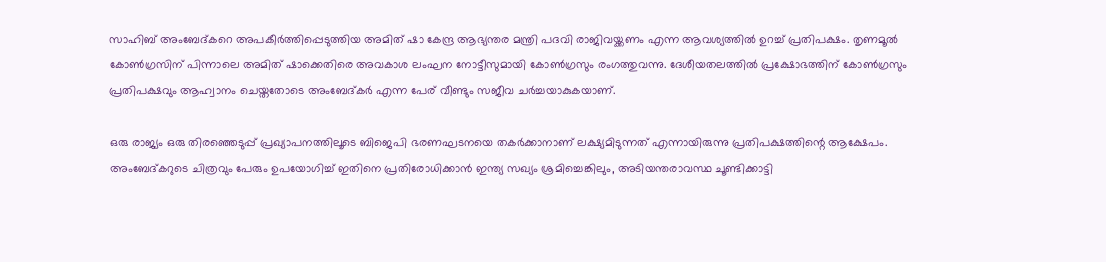സാഹിബ് അംബേദ്കറെ അപകീര്‍ത്തിപ്പെടുത്തിയ അമിത് ഷാ കേന്ദ്ര ആഭ്യന്തര മന്ത്രി പദവി രാജിവയ്ക്കണം എന്ന ആവശ്യത്തില്‍ ഉറച്ച് പ്രതിപക്ഷം. തൃണമൂല്‍ കോണ്‍ഗ്രസിന് പിന്നാലെ അമിത് ഷാക്കെതിരെ അവകാശ ലംഘന നോട്ടീസുമായി കോണ്‍ഗ്രസും രംഗത്തുവന്നു. ദേശീയതലത്തില്‍ പ്രക്ഷോഭത്തിന് കോണ്‍ഗ്രസും പ്രതിപക്ഷവും ആഹ്വാനം ചെയ്തതോടെ അംബേദ്കര്‍ എന്ന പേര് വീണ്ടും സജീവ ചര്‍ച്ചയാകുകയാണ്.

ഒരു രാജ്യം ഒരു തിരഞ്ഞെടുപ്പ് പ്രഖ്യാപനത്തിലൂടെ ബിജെപി ഭരണഘടനയെ തകര്‍ക്കാനാണ് ലക്ഷ്യമിടുന്നത് എന്നായിരുന്നു പ്രതിപക്ഷത്തിന്റെ ആക്ഷേപം. അംബേദ്കറുടെ ചിത്രവും പേരും ഉപയോഗിച്ച് ഇതിനെ പ്രതിരോധിക്കാന്‍ ഇന്ത്യ സഖ്യം ശ്രമിച്ചെങ്കിലും, അടിയന്തരാവസ്ഥ ചൂണ്ടിക്കാട്ടി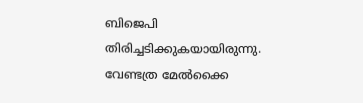ബിജെപി തിരിച്ചടിക്കുകയായിരുന്നു. വേണ്ടത്ര മേല്‍ക്കൈ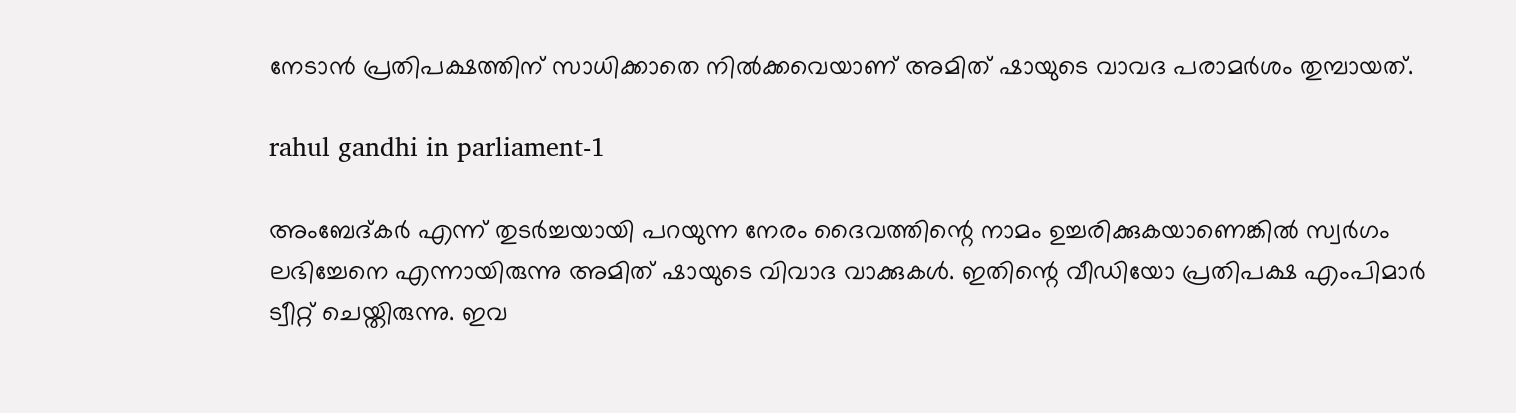നേടാന്‍ പ്രതിപക്ഷത്തിന് സാധിക്കാതെ നില്‍ക്കവെയാണ് അമിത് ഷായുടെ വാവദ പരാമര്‍ശം തുമ്പായത്.

rahul gandhi in parliament-1

അംബേദ്കര്‍ എന്ന് തുടര്‍ച്ചയായി പറയുന്ന നേരം ദൈവത്തിന്റെ നാമം ഉച്ചരിക്കുകയാണെങ്കില്‍ സ്വര്‍ഗം ലഭിച്ചേനെ എന്നായിരുന്നു അമിത് ഷായുടെ വിവാദ വാക്കുകള്‍. ഇതിന്റെ വീഡിയോ പ്രതിപക്ഷ എംപിമാര്‍ ട്വീറ്റ് ചെയ്തിരുന്നു. ഇവ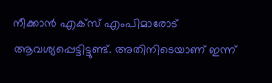നീക്കാന്‍ എക്‌സ് എംപിമാരോട് ആവശ്യപ്പെട്ടിട്ടുണ്ട്. അതിനിടെയാണ് ഇന്ന്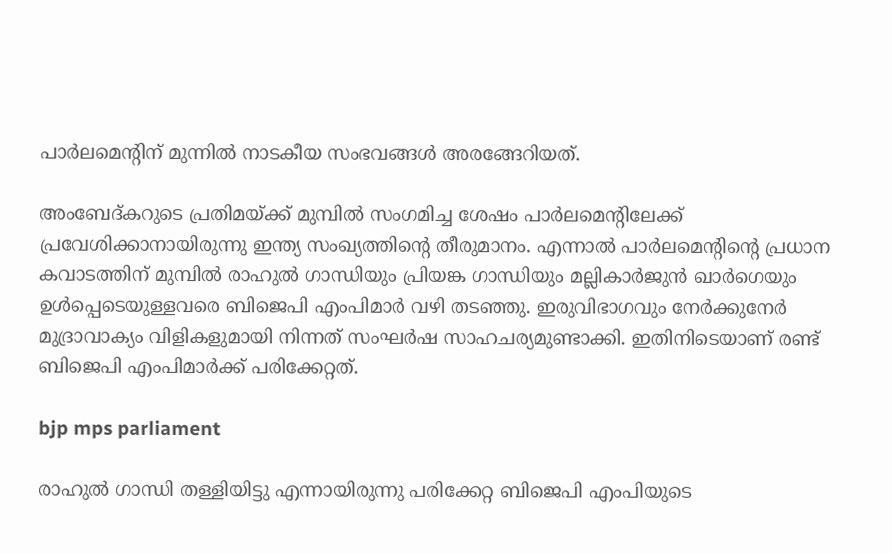പാര്‍ലമെന്റിന് മുന്നില്‍ നാടകീയ സംഭവങ്ങള്‍ അരങ്ങേറിയത്.

അംബേദ്കറുടെ പ്രതിമയ്ക്ക് മുമ്പില്‍ സംഗമിച്ച ശേഷം പാര്‍ലമെന്റിലേക്ക് പ്രവേശിക്കാനായിരുന്നു ഇന്ത്യ സംഖ്യത്തിന്റെ തീരുമാനം. എന്നാല്‍ പാര്‍ലമെന്റിന്റെ പ്രധാന കവാടത്തിന് മുമ്പില്‍ രാഹുല്‍ ഗാന്ധിയും പ്രിയങ്ക ഗാന്ധിയും മല്ലികാര്‍ജുന്‍ ഖാര്‍ഗെയും ഉള്‍പ്പെടെയുള്ളവരെ ബിജെപി എംപിമാര്‍ വഴി തടഞ്ഞു. ഇരുവിഭാഗവും നേര്‍ക്കുനേര്‍ മുദ്രാവാക്യം വിളികളുമായി നിന്നത് സംഘര്‍ഷ സാഹചര്യമുണ്ടാക്കി. ഇതിനിടെയാണ് രണ്ട് ബിജെപി എംപിമാര്‍ക്ക് പരിക്കേറ്റത്.

bjp mps parliament

രാഹുല്‍ ഗാന്ധി തള്ളിയിട്ടു എന്നായിരുന്നു പരിക്കേറ്റ ബിജെപി എംപിയുടെ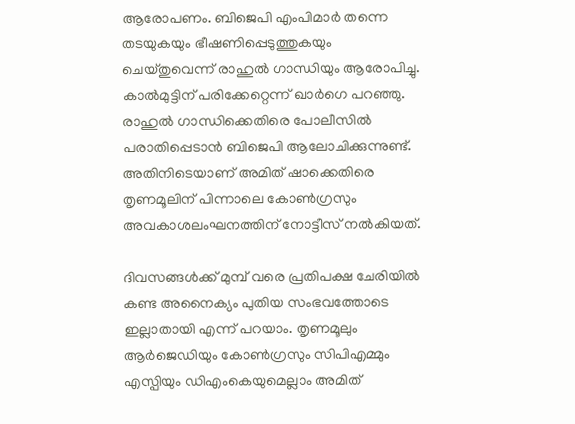ആരോപണം. ബിജെപി എംപിമാര്‍ തന്നെ തടയുകയും ഭീഷണിപ്പെടുത്തുകയും ചെയ്തുവെന്ന് രാഹുല്‍ ഗാന്ധിയും ആരോപിച്ചു. കാല്‍മുട്ടിന് പരിക്കേറ്റെന്ന് ഖാര്‍ഗെ പറഞ്ഞു. രാഹുല്‍ ഗാന്ധിക്കെതിരെ പോലീസില്‍ പരാതിപ്പെടാന്‍ ബിജെപി ആലോചിക്കുന്നുണ്ട്. അതിനിടെയാണ് അമിത് ഷാക്കെതിരെ തൃണമൂലിന് പിന്നാലെ കോണ്‍ഗ്രസും അവകാശലംഘനത്തിന് നോട്ടീസ് നല്‍കിയത്.

ദിവസങ്ങള്‍ക്ക് മുമ്പ് വരെ പ്രതിപക്ഷ ചേരിയില്‍ കണ്ട അനൈക്യം പുതിയ സംഭവത്തോടെ ഇല്ലാതായി എന്ന് പറയാം. തൃണമൂലും ആര്‍ജെഡിയും കോണ്‍ഗ്രസും സിപിഎമ്മും എസ്പിയും ഡിഎംകെയുമെല്ലാം അമിത്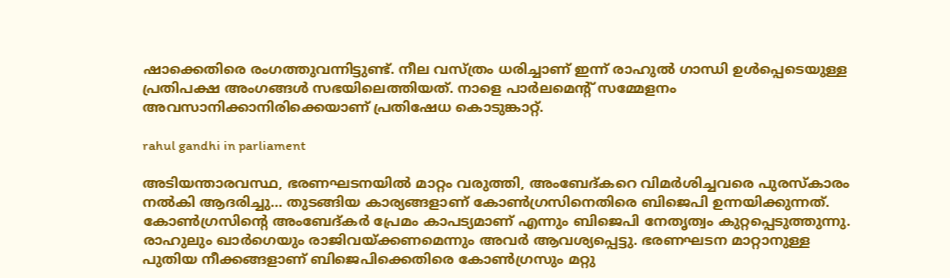ഷാക്കെതിരെ രംഗത്തുവന്നിട്ടുണ്ട്. നീല വസ്ത്രം ധരിച്ചാണ് ഇന്ന് രാഹുല്‍ ഗാന്ധി ഉള്‍പ്പെടെയുള്ള പ്രതിപക്ഷ അംഗങ്ങള്‍ സഭയിലെത്തിയത്. നാളെ പാര്‍ലമെന്റ് സമ്മേളനം അവസാനിക്കാനിരിക്കെയാണ് പ്രതിഷേധ കൊടുങ്കാറ്റ്.

rahul gandhi in parliament

അടിയന്താരവസ്ഥ, ഭരണഘടനയില്‍ മാറ്റം വരുത്തി, അംബേദ്കറെ വിമര്‍ശിച്ചവരെ പുരസ്‌കാരം നല്‍കി ആദരിച്ചു... തുടങ്ങിയ കാര്യങ്ങളാണ് കോണ്‍ഗ്രസിനെതിരെ ബിജെപി ഉന്നയിക്കുന്നത്. കോണ്‍ഗ്രസിന്റെ അംബേദ്കര്‍ പ്രേമം കാപട്യമാണ് എന്നും ബിജെപി നേതൃത്വം കുറ്റപ്പെടുത്തുന്നു. രാഹുലും ഖാര്‍ഗെയും രാജിവയ്ക്കണമെന്നും അവര്‍ ആവശ്യപ്പെട്ടു. ഭരണഘടന മാറ്റാനുള്ള പുതിയ നീക്കങ്ങളാണ് ബിജെപിക്കെതിരെ കോണ്‍ഗ്രസും മറ്റു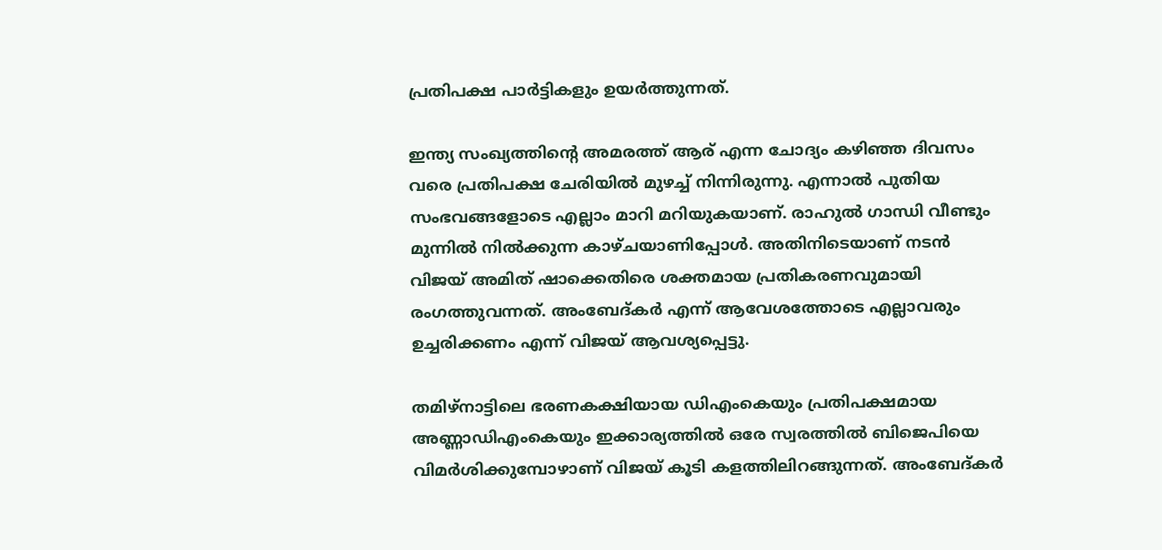പ്രതിപക്ഷ പാര്‍ട്ടികളും ഉയര്‍ത്തുന്നത്.

ഇന്ത്യ സംഖ്യത്തിന്റെ അമരത്ത് ആര് എന്ന ചോദ്യം കഴിഞ്ഞ ദിവസം വരെ പ്രതിപക്ഷ ചേരിയില്‍ മുഴച്ച് നിന്നിരുന്നു. എന്നാല്‍ പുതിയ സംഭവങ്ങളോടെ എല്ലാം മാറി മറിയുകയാണ്. രാഹുല്‍ ഗാന്ധി വീണ്ടും മുന്നില്‍ നില്‍ക്കുന്ന കാഴ്ചയാണിപ്പോള്‍. അതിനിടെയാണ് നടന്‍ വിജയ് അമിത് ഷാക്കെതിരെ ശക്തമായ പ്രതികരണവുമായി രംഗത്തുവന്നത്. അംബേദ്കര്‍ എന്ന് ആവേശത്തോടെ എല്ലാവരും ഉച്ചരിക്കണം എന്ന് വിജയ് ആവശ്യപ്പെട്ടു.

തമിഴ്‌നാട്ടിലെ ഭരണകക്ഷിയായ ഡിഎംകെയും പ്രതിപക്ഷമായ അണ്ണാഡിഎംകെയും ഇക്കാര്യത്തില്‍ ഒരേ സ്വരത്തില്‍ ബിജെപിയെ വിമര്‍ശിക്കുമ്പോഴാണ് വിജയ് കൂടി കളത്തിലിറങ്ങുന്നത്. അംബേദ്കര്‍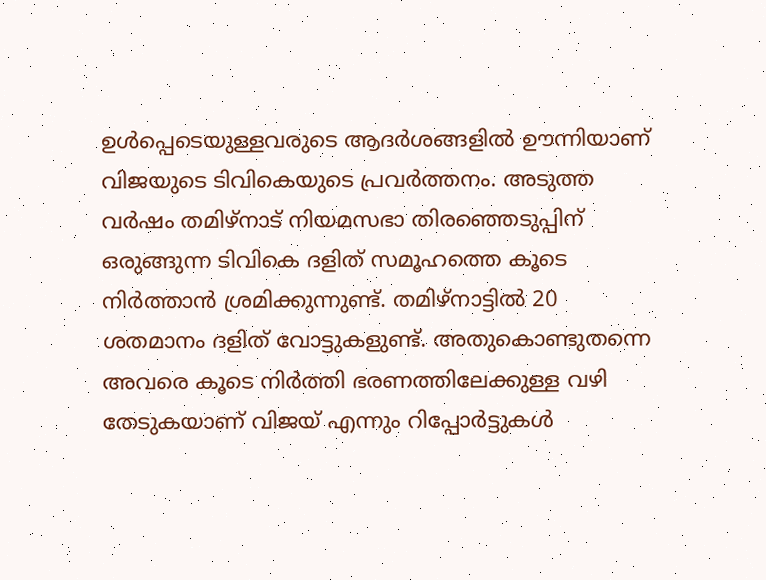ഉള്‍പ്പെടെയുള്ളവരുടെ ആദര്‍ശങ്ങളില്‍ ഊന്നിയാണ് വിജയുടെ ടിവികെയുടെ പ്രവര്‍ത്തനം. അടുത്ത വര്‍ഷം തമിഴ്‌നാട് നിയമസഭാ തിരഞ്ഞെടുപ്പിന് ഒരുങ്ങുന്ന ടിവികെ ദളിത് സമൂഹത്തെ കൂടെ നിര്‍ത്താന്‍ ശ്രമിക്കുന്നുണ്ട്. തമിഴ്‌നാട്ടില്‍ 20 ശതമാനം ദളിത് വോട്ടുകളുണ്ട്. അതുകൊണ്ടുതന്നെ അവരെ കൂടെ നിര്‍ത്തി ഭരണത്തിലേക്കുള്ള വഴി തേടുകയാണ് വിജയ് എന്നും റിപ്പോര്‍ട്ടുകള്‍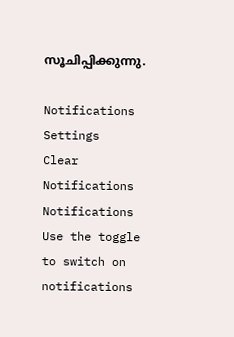സൂചിപ്പിക്കുന്നു.

Notifications
Settings
Clear Notifications
Notifications
Use the toggle to switch on notifications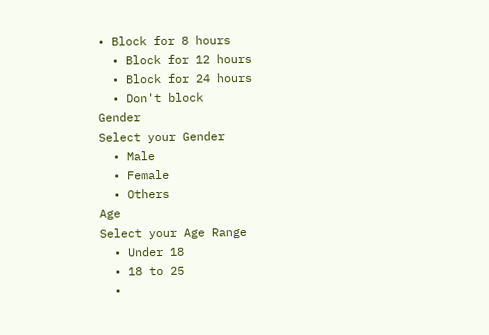• Block for 8 hours
  • Block for 12 hours
  • Block for 24 hours
  • Don't block
Gender
Select your Gender
  • Male
  • Female
  • Others
Age
Select your Age Range
  • Under 18
  • 18 to 25
  •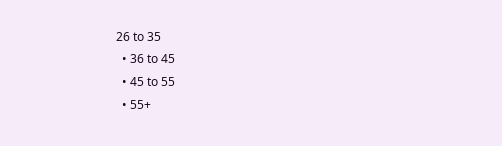26 to 35
  • 36 to 45
  • 45 to 55
  • 55+